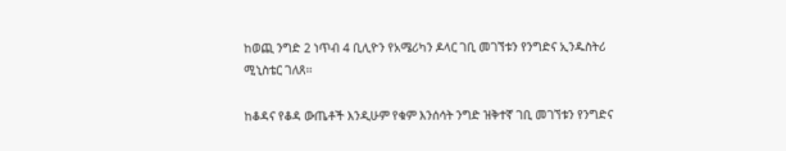ከወጪ ንግድ 2 ነጥብ 4 ቢሊዮን የአሜሪካን ዶላር ገቢ መገኘቱን የንግድና ኢንዱስትሪ ሚኒስቴር ገለጸ፡፡

ከቆዳና የቆዳ ውጤቶች እንዲሁም የቁም እንሰሳት ንግድ ዝቅተኛ ገቢ መገኘቱን የንግድና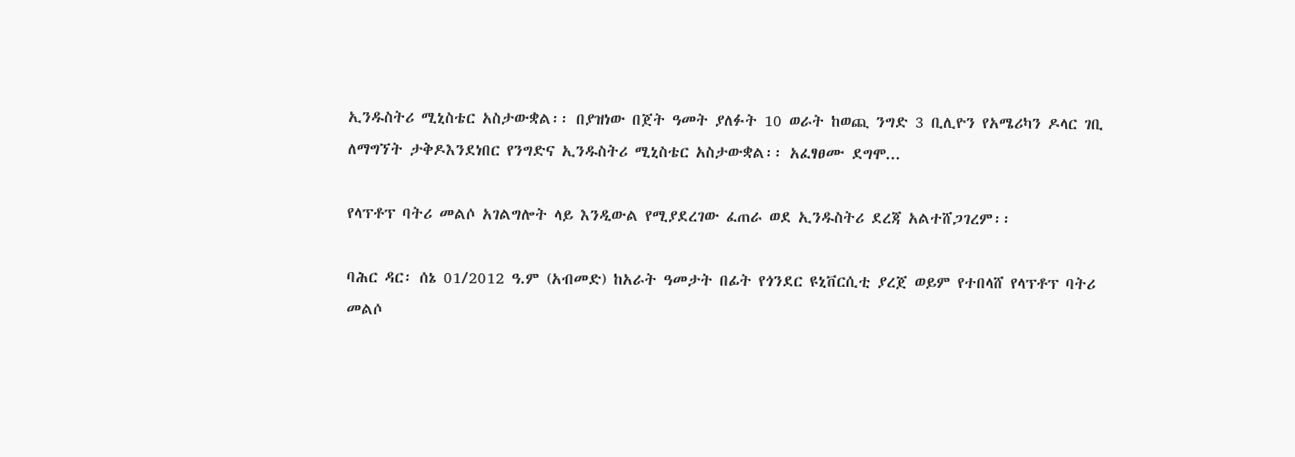ኢንዱስትሪ ሚኒስቴር አስታውቋል፡፡ በያዝነው በጀት ዓመት ያለፉት 10 ወራት ከወጪ ንግድ 3 ቢሊዮን የአሜሪካን ዶላር ገቢ ለማግኘት ታቅዶእንደነበር የንግድና ኢንዱስትሪ ሚኒስቴር አስታውቋል፡፡ አፈፃፀሙ ደግሞ...

የላፕቶፕ ባትሪ መልሶ አገልግሎት ላይ እንዲውል የሚያደረገው ፈጠራ ወደ ኢንዱስትሪ ደረጃ አልተሸጋገረም፡፡

ባሕር ዳር፡ ሰኔ 01/2012 ዓ.ም (አብመድ) ከአራት ዓመታት በፊት የጎንደር ዩኒቨርሲቲ ያረጀ ወይም የተበላሸ የላፕቶፕ ባትሪ መልሶ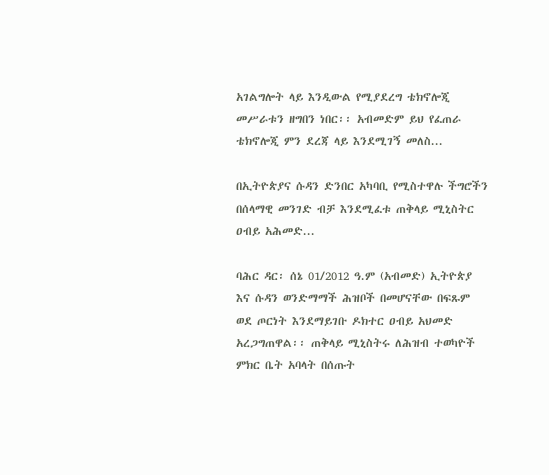አገልግሎት ላይ እንዲውል የሚያደረግ ቴክኖሎጂ መሥራቱን ዘግበን ነበር፡፡ አብመድም ይህ የፈጠራ ቴክኖሎጂ ምን ደረጃ ላይ እንደሚገኝ መለስ...

በኢትዮጵያና ሱዳን ድንበር አካባቢ የሚስተዋሉ ችግሮችን በሰላማዊ መንገድ ብቻ እንደሚፈቱ ጠቅላይ ሚኒስትር ዐብይ አሕመድ...

ባሕር ዳር፡ ሰኔ 01/2012 ዓ.ም (አብመድ) ኢትዮጵያ እና ሱዳን ወንድማማች ሕዝቦች በመሆናቸው በፍጹም ወደ ጦርነት እንደማይገቡ ዶክተር ዐብይ አህመድ አረጋግጠዋል፡፡ ጠቅላይ ሚኒስትሩ ለሕዝብ ተወካዮች ምክር ቤት አባላት በሰጡት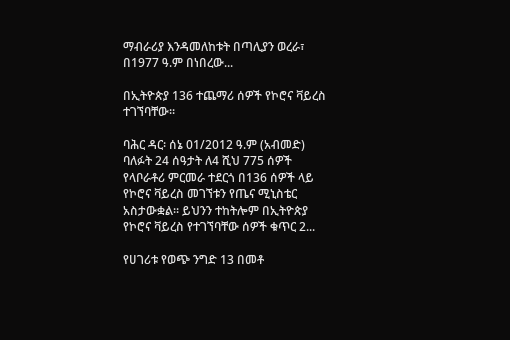ማብራሪያ እንዳመለከቱት በጣሊያን ወረራ፣ በ1977 ዓ.ም በነበረው...

በኢትዮጵያ 136 ተጨማሪ ሰዎች የኮሮና ቫይረስ ተገኘባቸው፡፡

ባሕር ዳር፡ ሰኔ 01/2012 ዓ.ም (አብመድ) ባለፉት 24 ሰዓታት ለ4 ሺህ 775 ሰዎች የላቦራቶሪ ምርመራ ተደርጎ በ136 ሰዎች ላይ የኮሮና ቫይረስ መገኘቱን የጤና ሚኒስቴር አስታውቋል፡፡ ይህንን ተከትሎም በኢትዮጵያ የኮሮና ቫይረስ የተገኘባቸው ሰዎች ቁጥር 2...

የሀገሪቱ የወጭ ንግድ 13 በመቶ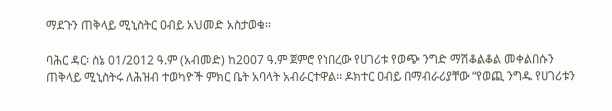ማደጉን ጠቅላይ ሚኒስትር ዐብይ አህመድ አስታወቁ፡፡

ባሕር ዳር፡ ሰኔ 01/2012 ዓ.ም (አብመድ) ከ2007 ዓ.ም ጀምሮ የነበረው የሀገሪቱ የወጭ ንግድ ማሽቆልቆል መቀልበሱን ጠቅላይ ሚኒስትሩ ለሕዝብ ተወካዮች ምክር ቤት አባላት አብራርተዋል፡፡ ዶክተር ዐብይ በማብራሪያቸው “የወጪ ንግዱ የሀገሪቱን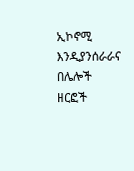ኢኮኖሚ እንዲያንሰራራና በሌሎች ዘርፎች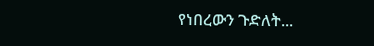የነበረውን ጉድለት...